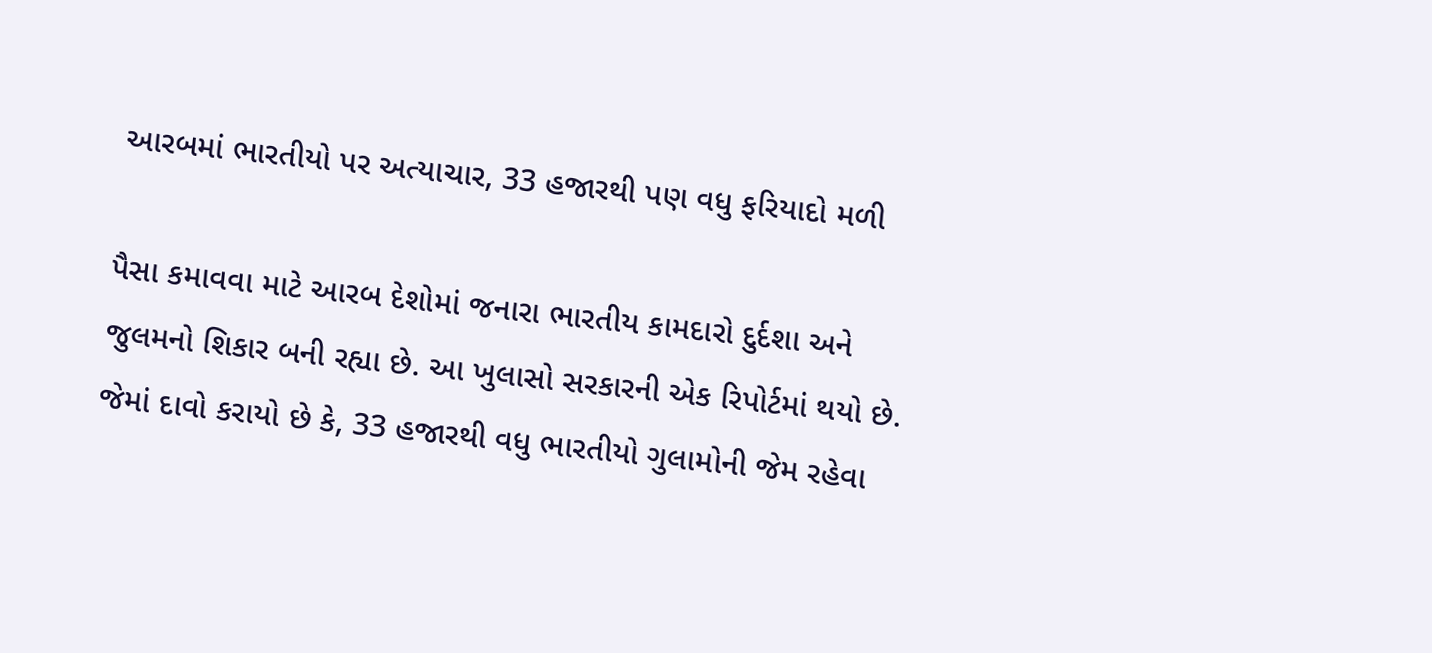આરબમાં ભારતીયો પર અત્યાચાર, 33 હજારથી પણ વધુ ફરિયાદો મળી

પૈસા કમાવવા માટે આરબ દેશોમાં જનારા ભારતીય કામદારો દુર્દશા અને જુલમનો શિકાર બની રહ્યા છે. આ ખુલાસો સરકારની એક રિપોર્ટમાં થયો છે. જેમાં દાવો કરાયો છે કે, 33 હજારથી વધુ ભારતીયો ગુલામોની જેમ રહેવા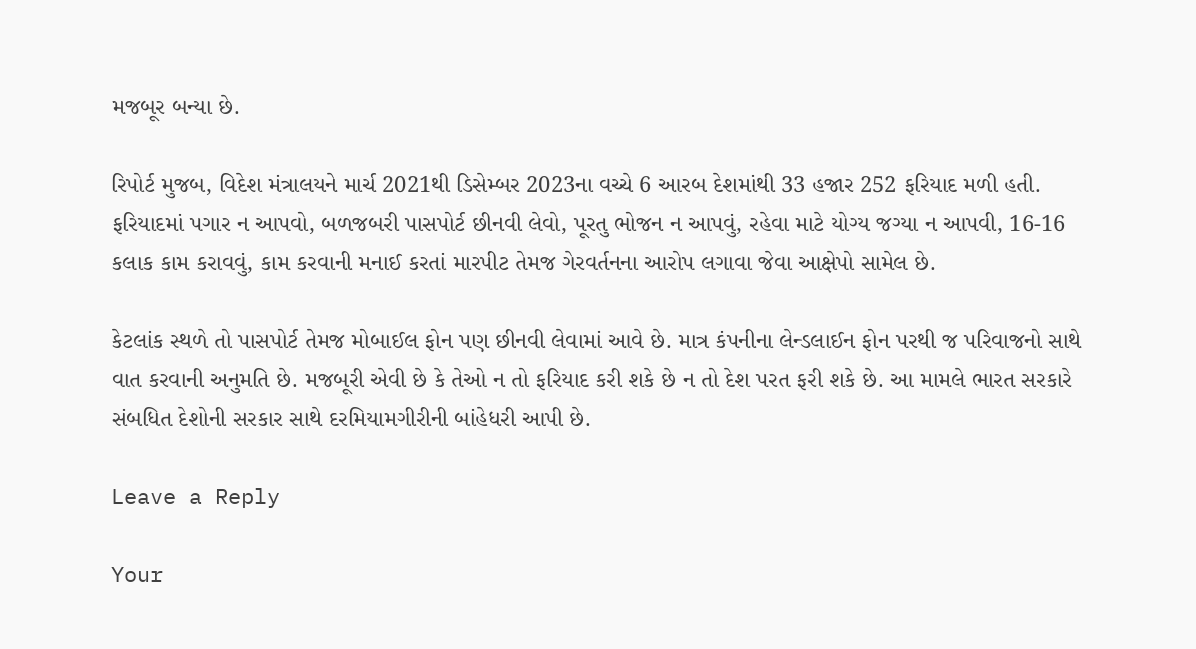મજબૂર બન્યા છે.

રિપોર્ટ મુજબ, વિદેશ મંત્રાલયને માર્ચ 2021થી ડિસેમ્બર 2023ના વચ્ચે 6 આરબ દેશમાંથી 33 હજાર 252 ફરિયાદ મળી હતી. ફરિયાદમાં પગાર ન આપવો, બળજબરી પાસપોર્ટ છીનવી લેવો, પૂરતુ ભોજન ન આપવું, રહેવા માટે યોગ્ય જગ્યા ન આપવી, 16-16 કલાક કામ કરાવવું, કામ કરવાની મનાઈ કરતાં મારપીટ તેમજ ગેરવર્તનના આરોપ લગાવા જેવા આક્ષેપો સામેલ છે.

કેટલાંક સ્થળે તો પાસપોર્ટ તેમજ મોબાઈલ ફોન પણ છીનવી લેવામાં આવે છે. માત્ર કંપનીના લેન્ડલાઈન ફોન પરથી જ પરિવાજનો સાથે વાત કરવાની અનુમતિ છે. મજબૂરી એવી છે કે તેઓ ન તો ફરિયાદ કરી શકે છે ન તો દેશ પરત ફરી શકે છે. આ મામલે ભારત સરકારે સંબધિત દેશોની સરકાર સાથે દરમિયામગીરીની બાંહેધરી આપી છે.

Leave a Reply

Your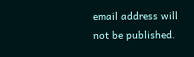email address will not be published.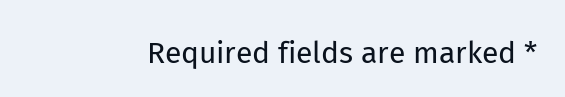Required fields are marked *